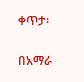ቀጥታ፡

በአማራ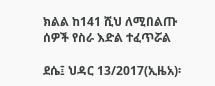ክልል ከ141 ሺህ ለሚበልጡ ሰዎች የስራ እድል ተፈጥሯል

ደሴ፤ ህዳር 13/2017(ኢዜአ)፡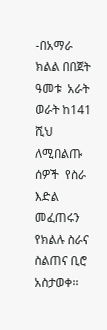-በአማራ ክልል በበጀት ዓመቱ  አራት ወራት ከ141 ሺህ ለሚበልጡ ሰዎች  የስራ እድል መፈጠሩን የክልሉ ስራና ስልጠና ቢሮ አስታወቀ፡፡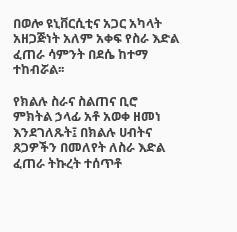በወሎ ዩኒቨርሲቲና አጋር አካላት አዘጋጅነት አለም አቀፍ የስራ እድል ፈጠራ ሳምንት በደሴ ከተማ ተከብሯል፡፡

የክልሉ ስራና ስልጠና ቢሮ ምክትል ኃላፊ አቶ አወቀ ዘመነ እንደገለጹት፤ በክልሉ ሀብትና ጸጋዎችን በመለየት ለስራ እድል ፈጠራ ትኩረት ተሰጥቶ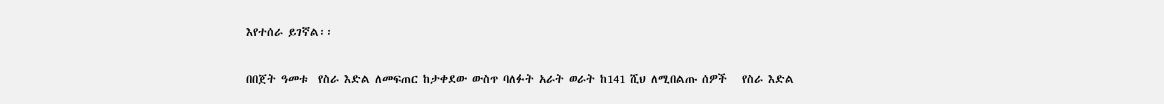እየተሰራ ይገኛል፡፡

በበጀት ዓመቱ  የስራ እድል ለመፍጠር ከታቀደው ውስጥ ባለፉት አራት ወራት ከ141 ሺህ ለሚበልጡ ሰዎች   የስራ እድል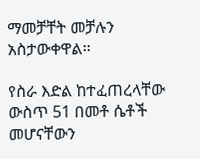ማመቻቸት መቻሉን አስታውቀዋል፡፡

የስራ እድል ከተፈጠረላቸው ውስጥ 51 በመቶ ሴቶች መሆናቸውን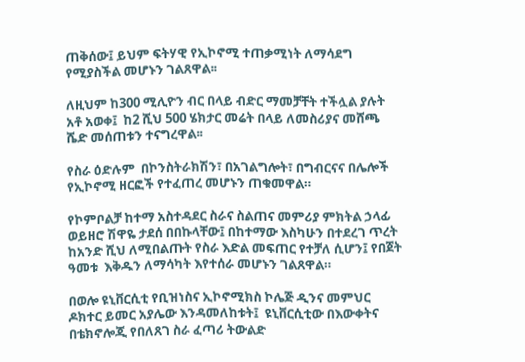ጠቅሰው፤ ይህም ፍትሃዊ የኢኮኖሚ ተጠቃሚነት ለማሳደግ የሚያስችል መሆኑን ገልጸዋል፡፡

ለዚህም ከ300 ሚሊዮን ብር በላይ ብድር ማመቻቸት ተችሏል ያሉት አቶ አወቀ፤  ከ2 ሺህ 500 ሄክታር መሬት በላይ ለመስሪያና መሸጫ ሼድ መሰጠቱን ተናግረዋል፡፡

የስራ ዕድሉም  በኮንስትራክሽን፣ በአገልግሎት፣ በግብርናና በሌሎች የኢኮኖሚ ዘርፎች የተፈጠረ መሆኑን ጠቁመዋል።

የኮምቦልቻ ከተማ አስተዳደር ስራና ስልጠና መምሪያ ምክትል ኃላፊ ወይዘሮ ሽዋዬ ታደሰ በበኩላቸው፤ በከተማው እስካሁን በተደረገ ጥረት ከአንድ ሺህ ለሚበልጡት የስራ እድል መፍጠር የተቻለ ሲሆን፤ የበጀት ዓመቱ  እቅዱን ለማሳካት እየተሰራ መሆኑን ገልጸዋል።

በወሎ ዩኒቨርሲቲ የቢዝነስና ኢኮኖሚክስ ኮሌጅ ዲንና መምህር ዶክተር ይመር አያሌው እንዳመለከቱት፤  ዩኒቨርሲቲው በእውቀትና በቴክኖሎጂ የበለጸገ ስራ ፈጣሪ ትውልድ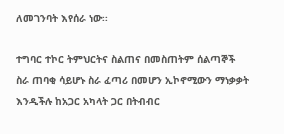ለመገንባት እየሰራ ነው፡፡

ተግባር ተኮር ትምህርትና ስልጠና በመስጠትም ሰልጣኞች ስራ ጠባቂ ሳይሆኑ ስራ ፈጣሪ በመሆን ኢኮኖሚውን ማነቃቃት እንዲችሉ ከአጋር አካላት ጋር በትብብር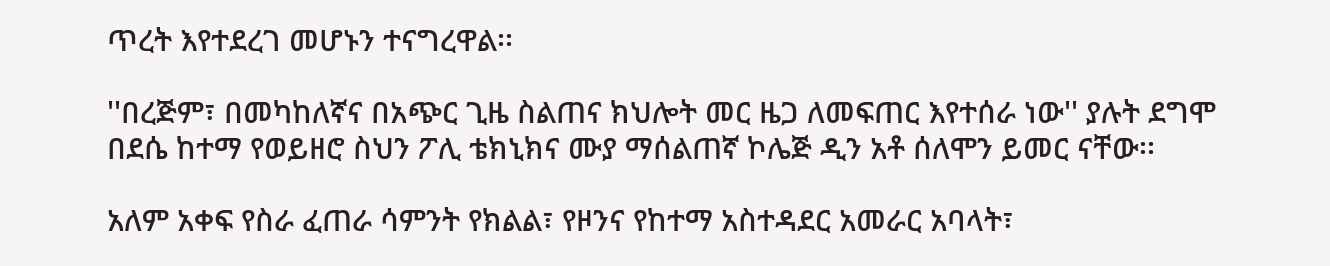ጥረት እየተደረገ መሆኑን ተናግረዋል፡፡

''በረጅም፣ በመካከለኛና በአጭር ጊዜ ስልጠና ክህሎት መር ዜጋ ለመፍጠር እየተሰራ ነው'' ያሉት ደግሞ በደሴ ከተማ የወይዘሮ ስህን ፖሊ ቴክኒክና ሙያ ማሰልጠኛ ኮሌጅ ዲን አቶ ሰለሞን ይመር ናቸው፡፡

አለም አቀፍ የስራ ፈጠራ ሳምንት የክልል፣ የዞንና የከተማ አስተዳደር አመራር አባላት፣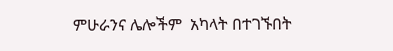ምሁራንና ሌሎችም  አካላት በተገኙበት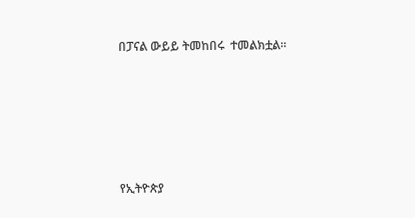በፓናል ውይይ ትመከበሩ  ተመልክቷል።






የኢትዮጵያ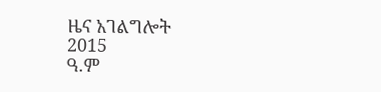ዜና አገልግሎት
2015
ዓ.ም